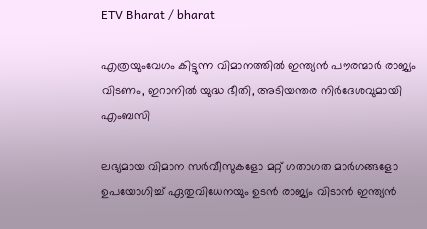ETV Bharat / bharat

എത്രയുംവേഗം കിട്ടുന്ന വിമാനത്തില്‍ ഇന്ത്യൻ പൗരന്മാര്‍ രാജ്യം വിടണം, ഇറാനില്‍ യുദ്ധ ഭീതി, അടിയന്തര നിര്‍ദേശവുമായി എംബസി

ലഭ്യമായ വിമാന സർവീസുകളോ മറ്റ് ഗതാഗത മാർഗങ്ങളോ ഉപയോഗിച്ച് ഏതുവിധേനയും ഉടൻ രാജ്യം വിടാൻ ഇന്ത്യൻ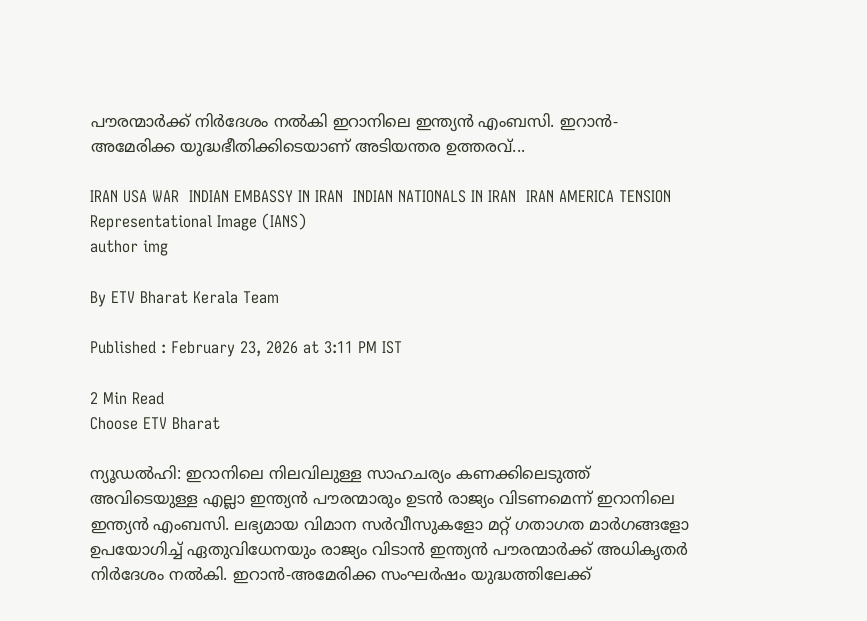പൗരന്മാര്‍ക്ക് നിർദേശം നൽകി ഇറാനിലെ ഇന്ത്യൻ എംബസി. ഇറാൻ-അമേരിക്ക യുദ്ധഭീതിക്കിടെയാണ് അടിയന്തര ഉത്തരവ്...

IRAN USA WAR  INDIAN EMBASSY IN IRAN  INDIAN NATIONALS IN IRAN  IRAN AMERICA TENSION
Representational Image (IANS)
author img

By ETV Bharat Kerala Team

Published : February 23, 2026 at 3:11 PM IST

2 Min Read
Choose ETV Bharat

ന്യൂഡൽഹി: ഇറാനിലെ നിലവിലുള്ള സാഹചര്യം കണക്കിലെടുത്ത് അവിടെയുള്ള എല്ലാ ഇന്ത്യൻ പൗരന്മാരും ഉടൻ രാജ്യം വിടണമെന്ന് ഇറാനിലെ ഇന്ത്യൻ എംബസി. ലഭ്യമായ വിമാന സർവീസുകളോ മറ്റ് ഗതാഗത മാർഗങ്ങളോ ഉപയോഗിച്ച് ഏതുവിധേനയും രാജ്യം വിടാൻ ഇന്ത്യൻ പൗരന്മാര്‍ക്ക് അധികൃതര്‍ നിർദേശം നൽകി. ഇറാൻ-അമേരിക്ക സംഘര്‍ഷം യുദ്ധത്തിലേക്ക്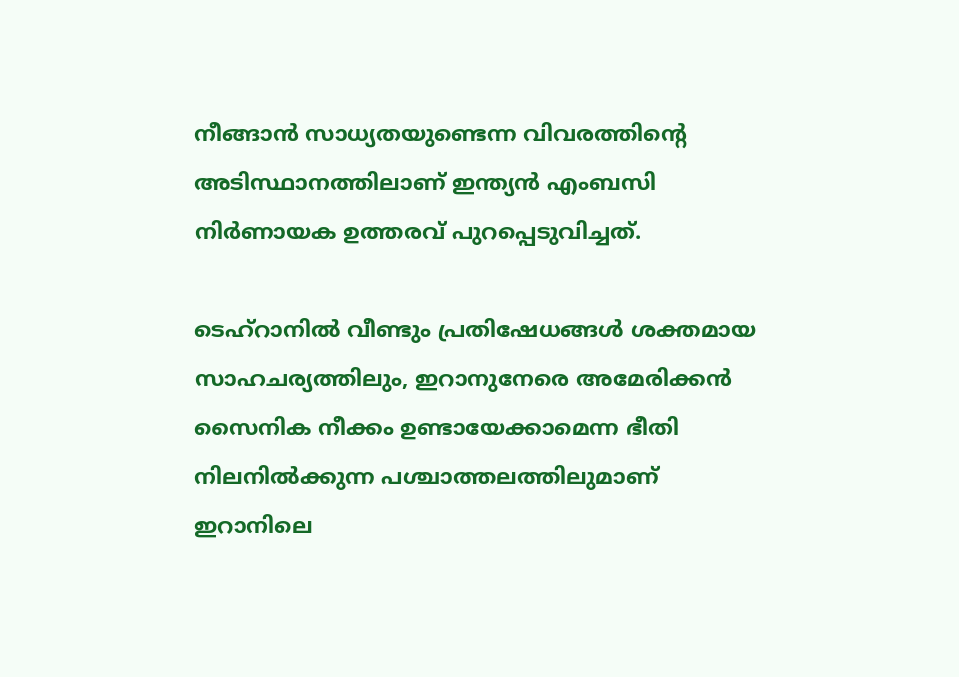നീങ്ങാൻ സാധ്യതയുണ്ടെന്ന വിവരത്തിൻ്റെ അടിസ്ഥാനത്തിലാണ് ഇന്ത്യൻ എംബസി നിര്‍ണായക ഉത്തരവ് പുറപ്പെടുവിച്ചത്.

ടെഹ്‌റാനിൽ വീണ്ടും പ്രതിഷേധങ്ങൾ ശക്തമായ സാഹചര്യത്തിലും, ഇറാനുനേരെ അമേരിക്കൻ സൈനിക നീക്കം ഉണ്ടായേക്കാമെന്ന ഭീതി നിലനിൽക്കുന്ന പശ്ചാത്തലത്തിലുമാണ് ഇറാനിലെ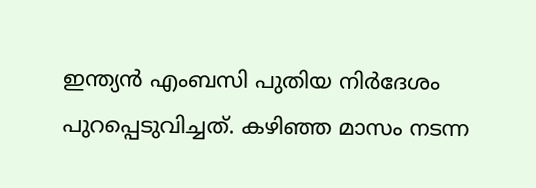ഇന്ത്യൻ എംബസി പുതിയ നിർദേശം പുറപ്പെടുവിച്ചത്. കഴിഞ്ഞ മാസം നടന്ന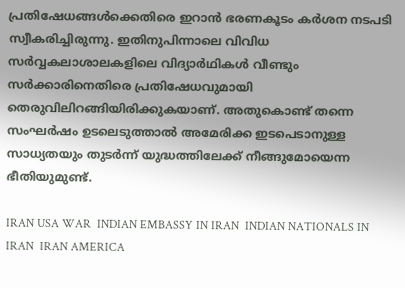പ്രതിഷേധങ്ങൾക്കെതിരെ ഇറാൻ ഭരണകൂടം കർശന നടപടി സ്വീകരിച്ചിരുന്നു. ഇതിനുപിന്നാലെ വിവിധ സർവ്വകലാശാലകളിലെ വിദ്യാർഥികൾ വീണ്ടും സർക്കാരിനെതിരെ പ്രതിഷേധവുമായി തെരുവിലിറങ്ങിയിരിക്കുകയാണ്. അതുകൊണ്ട് തന്നെ സംഘര്‍ഷം ഉടലെടുത്താല്‍ അമേരിക്ക ഇടപെടാനുള്ള സാധ്യതയും തുടര്‍ന്ന് യുദ്ധത്തിലേക്ക് നീങ്ങുമോയെന്ന ഭീതിയുമുണ്ട്.

IRAN USA WAR  INDIAN EMBASSY IN IRAN  INDIAN NATIONALS IN IRAN  IRAN AMERICA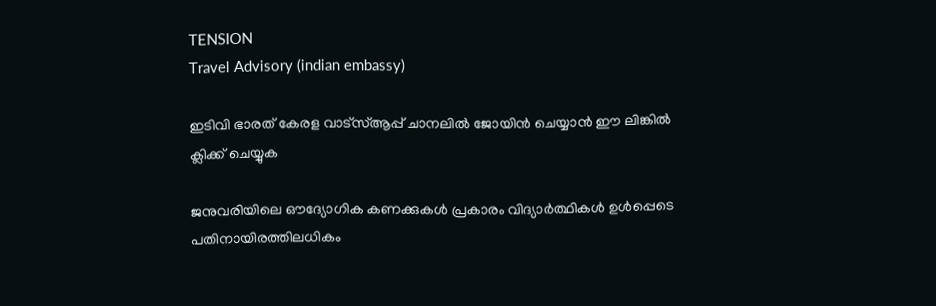TENSION
Travel Advisory (indian embassy)

ഇടിവി ഭാരത് കേരള വാട്‌സ്‌ആപ്പ് ചാനലില്‍ ജോയിന്‍ ചെയ്യാന്‍ ഈ ലിങ്കില്‍ ക്ലിക്ക് ചെയ്യുക

ജനുവരിയിലെ ഔദ്യോഗിക കണക്കുകൾ പ്രകാരം വിദ്യാർത്ഥികൾ ഉൾപ്പെടെ പതിനായിരത്തിലധികം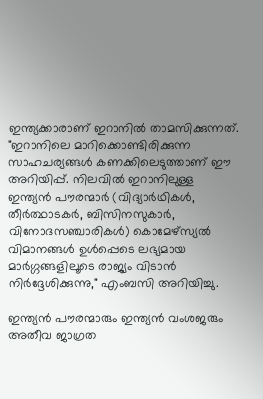ഇന്ത്യക്കാരാണ് ഇറാനിൽ താമസിക്കുന്നത്. "ഇറാനിലെ മാറിക്കൊണ്ടിരിക്കുന്ന സാഹചര്യങ്ങൾ കണക്കിലെടുത്താണ് ഈ അറിയിപ്പ്. നിലവിൽ ഇറാനിലുള്ള ഇന്ത്യൻ പൗരന്മാർ (വിദ്യാർഥികൾ, തീർത്ഥാടകർ, ബിസിനസുകാർ, വിനോദസഞ്ചാരികൾ) കൊമേഴ്സ്യൽ വിമാനങ്ങൾ ഉൾപ്പെടെ ലഭ്യമായ മാർഗ്ഗങ്ങളിലൂടെ രാജ്യം വിടാൻ നിർദ്ദേശിക്കുന്നു," എംബസി അറിയിച്ചു.

ഇന്ത്യൻ പൗരന്മാരും ഇന്ത്യൻ വംശജരും അതീവ ജാഗ്രത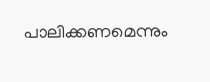പാലിക്കണമെന്നും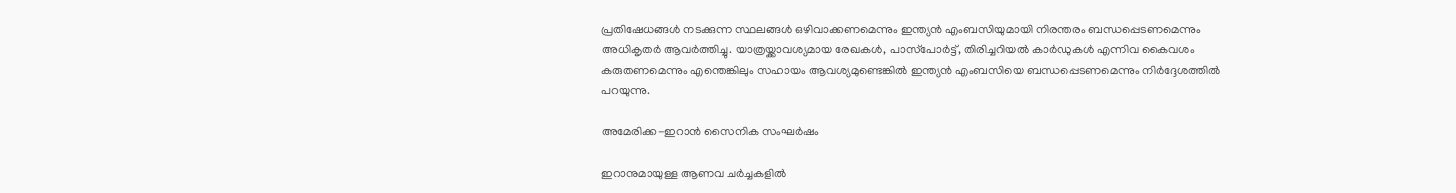പ്രതിഷേധങ്ങൾ നടക്കുന്ന സ്ഥലങ്ങൾ ഒഴിവാക്കണമെന്നും ഇന്ത്യൻ എംബസിയുമായി നിരന്തരം ബന്ധപ്പെടണമെന്നും അധികൃതർ ആവർത്തിച്ചു. യാത്രയ്ക്കാവശ്യമായ രേഖകൾ, പാസ്‌പോർട്ട്, തിരിച്ചറിയൽ കാർഡുകൾ എന്നിവ കൈവശം കരുതണമെന്നും എന്തെങ്കിലും സഹായം ആവശ്യമുണ്ടെങ്കിൽ ഇന്ത്യൻ എംബസിയെ ബന്ധപ്പെടണമെന്നും നിർദ്ദേശത്തിൽ പറയുന്നു.

അമേരിക്ക-ഇറാൻ സൈനിക സംഘർഷം

ഇറാനുമായുള്ള ആണവ ചർച്ചകളിൽ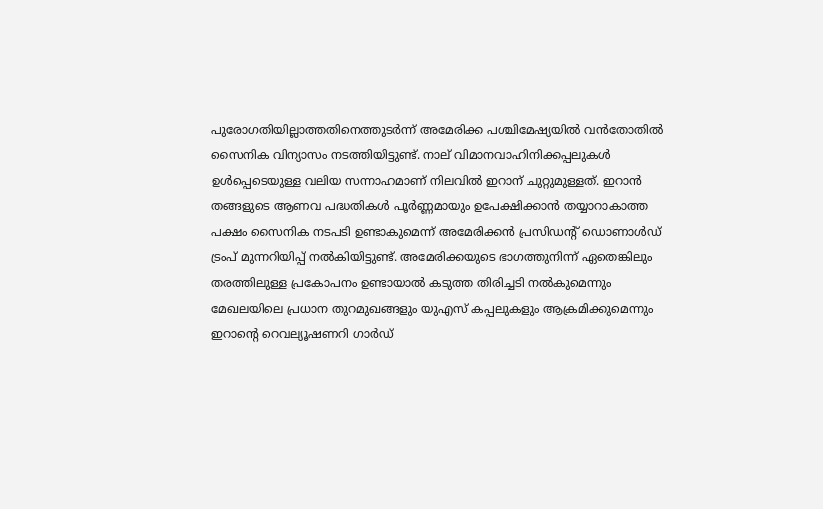പുരോഗതിയില്ലാത്തതിനെത്തുടർന്ന് അമേരിക്ക പശ്ചിമേഷ്യയിൽ വൻതോതിൽ സൈനിക വിന്യാസം നടത്തിയിട്ടുണ്ട്. നാല് വിമാനവാഹിനിക്കപ്പലുകൾ ഉൾപ്പെടെയുള്ള വലിയ സന്നാഹമാണ് നിലവിൽ ഇറാന് ചുറ്റുമുള്ളത്. ഇറാൻ തങ്ങളുടെ ആണവ പദ്ധതികൾ പൂർണ്ണമായും ഉപേക്ഷിക്കാൻ തയ്യാറാകാത്ത പക്ഷം സൈനിക നടപടി ഉണ്ടാകുമെന്ന് അമേരിക്കൻ പ്രസിഡൻ്റ് ഡൊണാൾഡ് ട്രംപ് മുന്നറിയിപ്പ് നൽകിയിട്ടുണ്ട്. അമേരിക്കയുടെ ഭാഗത്തുനിന്ന് ഏതെങ്കിലും തരത്തിലുള്ള പ്രകോപനം ഉണ്ടായാൽ കടുത്ത തിരിച്ചടി നൽകുമെന്നും മേഖലയിലെ പ്രധാന തുറമുഖങ്ങളും യുഎസ് കപ്പലുകളും ആക്രമിക്കുമെന്നും ഇറാൻ്റെ റെവല്യൂഷണറി ഗാർഡ്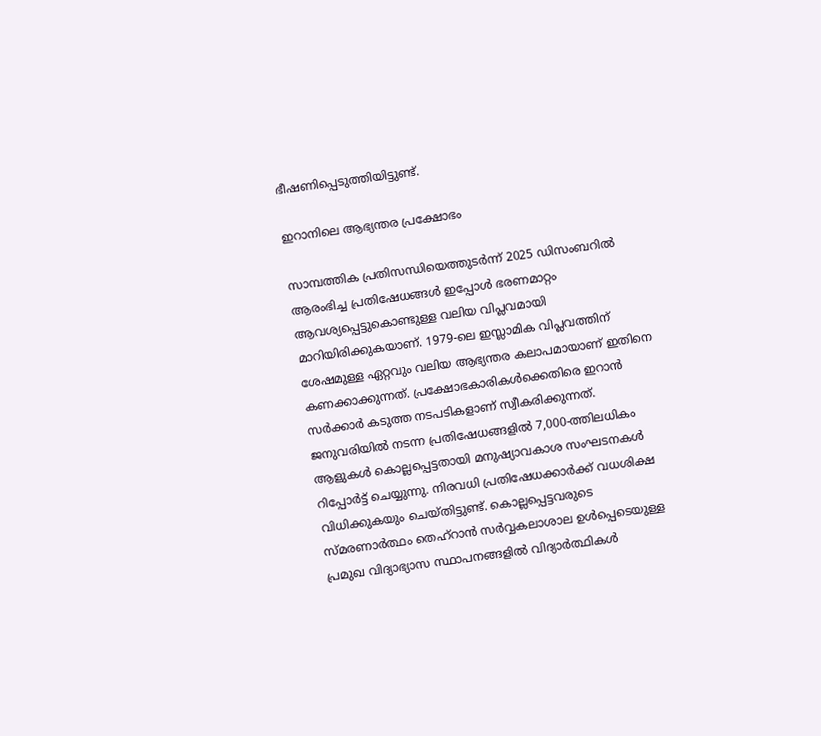ഭീഷണിപ്പെടുത്തിയിട്ടുണ്ട്.

ഇറാനിലെ ആഭ്യന്തര പ്രക്ഷോഭം

സാമ്പത്തിക പ്രതിസന്ധിയെത്തുടർന്ന് 2025 ഡിസംബറിൽ ആരംഭിച്ച പ്രതിഷേധങ്ങൾ ഇപ്പോൾ ഭരണമാറ്റം ആവശ്യപ്പെട്ടുകൊണ്ടുള്ള വലിയ വിപ്ലവമായി മാറിയിരിക്കുകയാണ്. 1979-ലെ ഇസ്ലാമിക വിപ്ലവത്തിന് ശേഷമുള്ള ഏറ്റവും വലിയ ആഭ്യന്തര കലാപമായാണ് ഇതിനെ കണക്കാക്കുന്നത്. പ്രക്ഷോഭകാരികൾക്കെതിരെ ഇറാൻ സർക്കാർ കടുത്ത നടപടികളാണ് സ്വീകരിക്കുന്നത്. ജനുവരിയിൽ നടന്ന പ്രതിഷേധങ്ങളിൽ 7,000-ത്തിലധികം ആളുകൾ കൊല്ലപ്പെട്ടതായി മനുഷ്യാവകാശ സംഘടനകൾ റിപ്പോർട്ട് ചെയ്യുന്നു. നിരവധി പ്രതിഷേധക്കാർക്ക് വധശിക്ഷ വിധിക്കുകയും ചെയ്തിട്ടുണ്ട്. കൊല്ലപ്പെട്ടവരുടെ സ്മരണാർത്ഥം തെഹ്‌റാൻ സർവ്വകലാശാല ഉൾപ്പെടെയുള്ള പ്രമുഖ വിദ്യാഭ്യാസ സ്ഥാപനങ്ങളിൽ വിദ്യാർത്ഥികൾ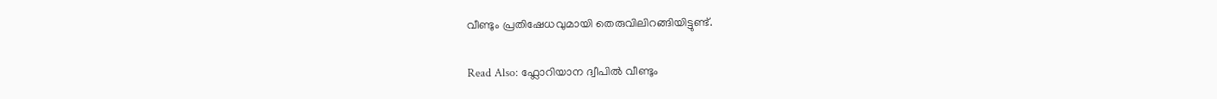വീണ്ടും പ്രതിഷേധവുമായി തെരുവിലിറങ്ങിയിട്ടുണ്ട്.

Read Also: ഫ്ലോറിയാന ദ്വീപിൽ വീണ്ടും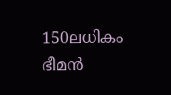150ലധികം ഭീമൻ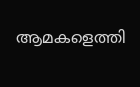ആമകളെത്തി